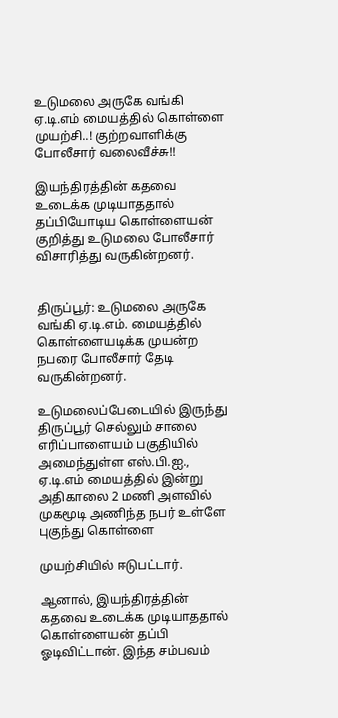உடுமலை அருகே வங்கி ஏ.டி.எம் மையத்தில் கொள்ளை முயற்சி..! குற்றவாளிக்கு போலீசார் வலைவீச்சு!!

இயந்திரத்தின் கதவை உடைக்க முடியாததால் தப்பியோடிய கொள்ளையன் குறித்து உடுமலை போலீசார் விசாரித்து வருகின்றனர்.


திருப்பூர்: உடுமலை அருகே வங்கி ஏ.டி.எம். மையத்தில் கொள்ளையடிக்க முயன்ற நபரை போலீசார் தேடி வருகின்றனர்.

உடுமலைப்பேடையில் இருந்து திருப்பூர் செல்லும் சாலை எரிப்பாளையம் பகுதியில் அமைந்துள்ள எஸ்.பி.ஐ., ஏ.டி.எம் மையத்தில் இன்று அதிகாலை 2 மணி அளவில் முகமூடி அணிந்த நபர் உள்ளே புகுந்து கொள்ளை

முயற்சியில் ஈடுபட்டார்.

ஆனால், இயந்திரத்தின் கதவை உடைக்க முடியாததால் கொள்ளையன் தப்பி ஓடிவிட்டான். இந்த சம்பவம்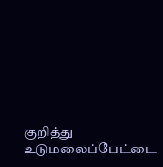குறித்து உடுமலைப்பேட்டை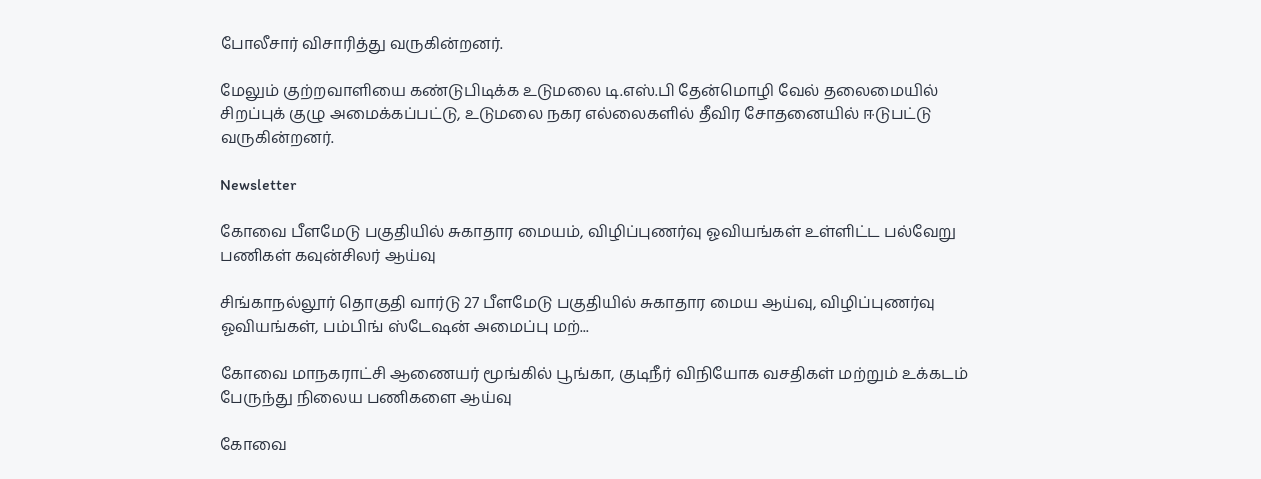போலீசார் விசாரித்து வருகின்றனர்.

மேலும் குற்றவாளியை கண்டுபிடிக்க உடுமலை டி.எஸ்.பி தேன்மொழி வேல் தலைமையில் சிறப்புக் குழு அமைக்கப்பட்டு, உடுமலை நகர எல்லைகளில் தீவிர சோதனையில் ஈடுபட்டு வருகின்றனர்.

Newsletter

கோவை பீளமேடு பகுதியில் சுகாதார மையம், விழிப்புணர்வு ஓவியங்கள் உள்ளிட்ட பல்வேறு பணிகள் கவுன்சிலர் ஆய்வு

சிங்காநல்லூர் தொகுதி வார்டு 27 பீளமேடு பகுதியில் சுகாதார மைய ஆய்வு, விழிப்புணர்வு ஓவியங்கள், பம்பிங் ஸ்டேஷன் அமைப்பு மற்...

கோவை மாநகராட்சி ஆணையர் மூங்கில் பூங்கா, குடிநீர் விநியோக வசதிகள் மற்றும் உக்கடம் பேருந்து நிலைய பணிகளை ஆய்வு

கோவை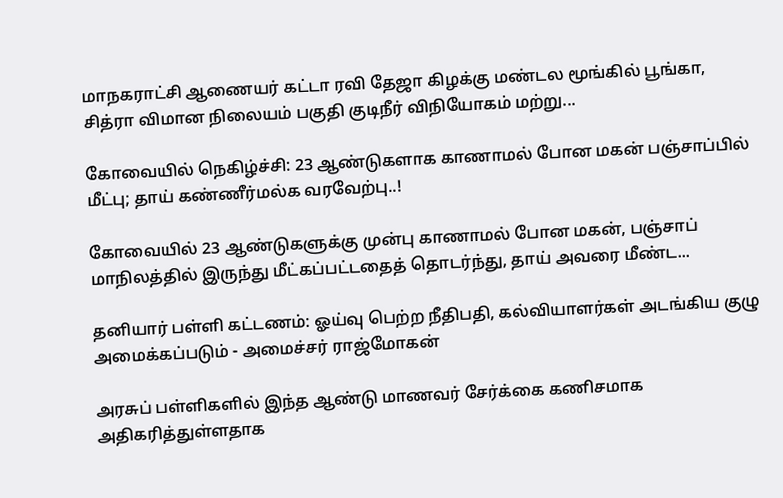மாநகராட்சி ஆணையர் கட்டா ரவி தேஜா கிழக்கு மண்டல மூங்கில் பூங்கா, சித்ரா விமான நிலையம் பகுதி குடிநீர் விநியோகம் மற்று...

கோவையில் நெகிழ்ச்சி: 23 ஆண்டுகளாக காணாமல் போன மகன் பஞ்சாப்பில் மீட்பு; தாய் கண்ணீர்மல்க வரவேற்பு..!

கோவையில் 23 ஆண்டுகளுக்கு முன்பு காணாமல் போன மகன், பஞ்சாப் மாநிலத்தில் இருந்து மீட்கப்பட்டதைத் தொடர்ந்து, தாய் அவரை மீண்ட...

தனியார் பள்ளி கட்டணம்: ஓய்வு பெற்ற நீதிபதி, கல்வியாளர்கள் அடங்கிய குழு அமைக்கப்படும் - அமைச்சர் ராஜ்மோகன்

அரசுப் பள்ளிகளில் இந்த ஆண்டு மாணவர் சேர்க்கை கணிசமாக அதிகரித்துள்ளதாக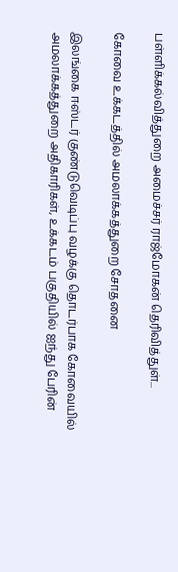பள்ளிக்கல்வித்துறை அமைச்சர் ராஜ்மோகன் தெரிவித்துள்...

கோவை உக்கடத்தில் அமலாக்கத்துறை சோதனை

இலங்கை ஈஸ்டர் குண்டுவெடிப்பு வழக்கு தொடர்பாக கோவையில் அமலாக்கத்துறை அதிகாரிகள், உக்கடம் பகுதியில் ஐந்து பேரின்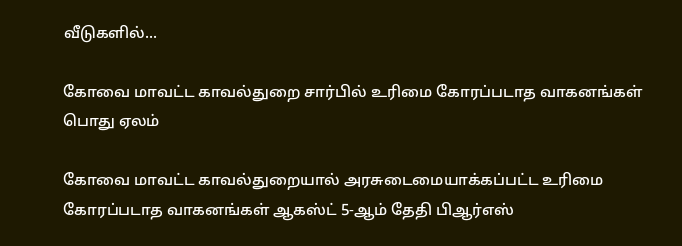வீடுகளில்...

கோவை மாவட்ட காவல்துறை சார்பில் உரிமை கோரப்படாத வாகனங்கள் பொது ஏலம்

கோவை மாவட்ட காவல்துறையால் அரசுடைமையாக்கப்பட்ட உரிமை கோரப்படாத வாகனங்கள் ஆகஸ்ட் 5-ஆம் தேதி பிஆர்எஸ்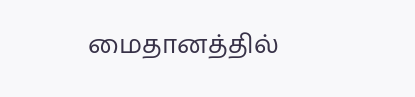மைதானத்தில்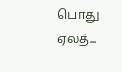பொது ஏலத்...